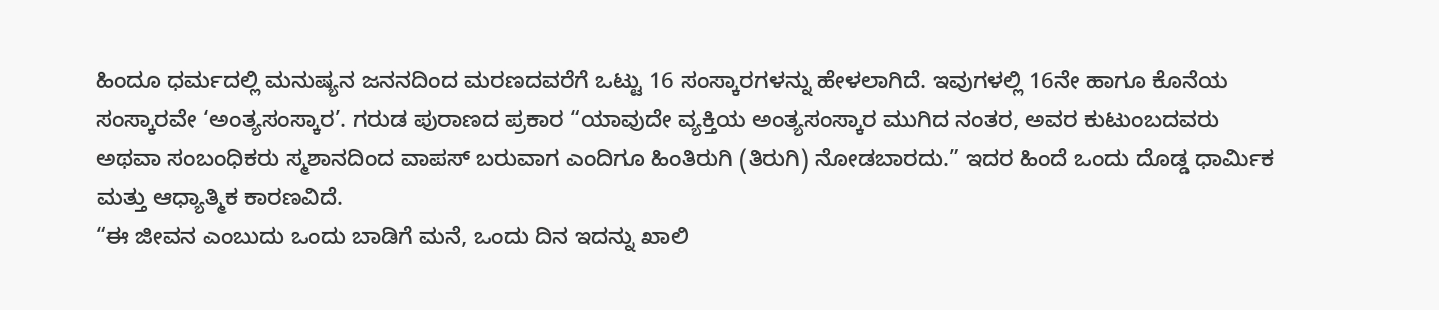ಹಿಂದೂ ಧರ್ಮದಲ್ಲಿ ಮನುಷ್ಯನ ಜನನದಿಂದ ಮರಣದವರೆಗೆ ಒಟ್ಟು 16 ಸಂಸ್ಕಾರಗಳನ್ನು ಹೇಳಲಾಗಿದೆ. ಇವುಗಳಲ್ಲಿ 16ನೇ ಹಾಗೂ ಕೊನೆಯ ಸಂಸ್ಕಾರವೇ ‘ಅಂತ್ಯಸಂಸ್ಕಾರ’. ಗರುಡ ಪುರಾಣದ ಪ್ರಕಾರ “ಯಾವುದೇ ವ್ಯಕ್ತಿಯ ಅಂತ್ಯಸಂಸ್ಕಾರ ಮುಗಿದ ನಂತರ, ಅವರ ಕುಟುಂಬದವರು ಅಥವಾ ಸಂಬಂಧಿಕರು ಸ್ಮಶಾನದಿಂದ ವಾಪಸ್ ಬರುವಾಗ ಎಂದಿಗೂ ಹಿಂತಿರುಗಿ (ತಿರುಗಿ) ನೋಡಬಾರದು.” ಇದರ ಹಿಂದೆ ಒಂದು ದೊಡ್ಡ ಧಾರ್ಮಿಕ ಮತ್ತು ಆಧ್ಯಾತ್ಮಿಕ ಕಾರಣವಿದೆ.
“ಈ ಜೀವನ ಎಂಬುದು ಒಂದು ಬಾಡಿಗೆ ಮನೆ, ಒಂದು ದಿನ ಇದನ್ನು ಖಾಲಿ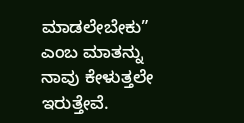ಮಾಡಲೇಬೇಕು” ಎಂಬ ಮಾತನ್ನು ನಾವು ಕೇಳುತ್ತಲೇ ಇರುತ್ತೇವೆ.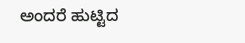ಅಂದರೆ ಹುಟ್ಟಿದ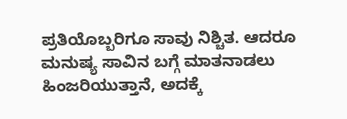ಪ್ರತಿಯೊಬ್ಬರಿಗೂ ಸಾವು ನಿಶ್ಚಿತ. ಆದರೂ ಮನುಷ್ಯ ಸಾವಿನ ಬಗ್ಗೆ ಮಾತನಾಡಲು ಹಿಂಜರಿಯುತ್ತಾನೆ, ಅದಕ್ಕೆ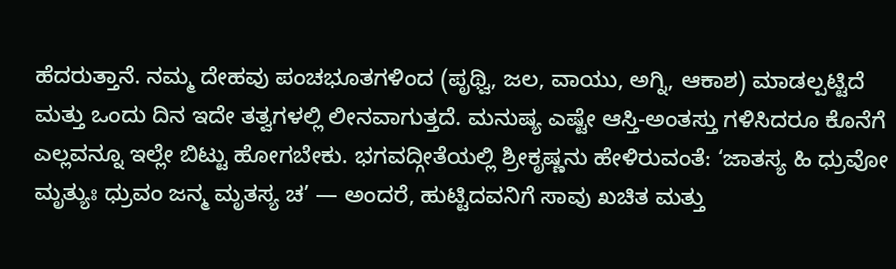ಹೆದರುತ್ತಾನೆ. ನಮ್ಮ ದೇಹವು ಪಂಚಭೂತಗಳಿಂದ (ಪೃಥ್ವಿ, ಜಲ, ವಾಯು, ಅಗ್ನಿ, ಆಕಾಶ) ಮಾಡಲ್ಪಟ್ಟಿದೆ ಮತ್ತು ಒಂದು ದಿನ ಇದೇ ತತ್ವಗಳಲ್ಲಿ ಲೀನವಾಗುತ್ತದೆ. ಮನುಷ್ಯ ಎಷ್ಟೇ ಆಸ್ತಿ-ಅಂತಸ್ತು ಗಳಿಸಿದರೂ ಕೊನೆಗೆ ಎಲ್ಲವನ್ನೂ ಇಲ್ಲೇ ಬಿಟ್ಟು ಹೋಗಬೇಕು. ಭಗವದ್ಗೀತೆಯಲ್ಲಿ ಶ್ರೀಕೃಷ್ಣನು ಹೇಳಿರುವಂತೆ: ‘ಜಾತಸ್ಯ ಹಿ ಧ್ರುವೋ ಮೃತ್ಯುಃ ಧ್ರುವಂ ಜನ್ಮ ಮೃತಸ್ಯ ಚ’ — ಅಂದರೆ, ಹುಟ್ಟಿದವನಿಗೆ ಸಾವು ಖಚಿತ ಮತ್ತು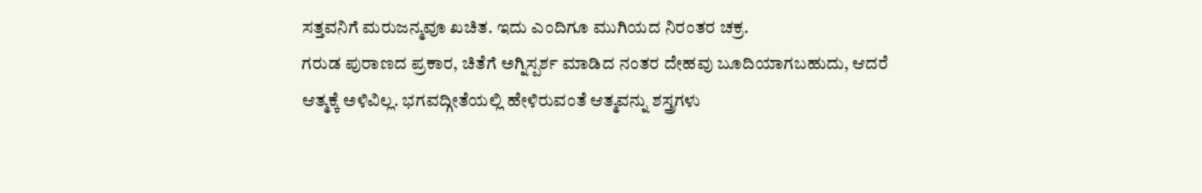ಸತ್ತವನಿಗೆ ಮರುಜನ್ಮವೂ ಖಚಿತ. ಇದು ಎಂದಿಗೂ ಮುಗಿಯದ ನಿರಂತರ ಚಕ್ರ.
ಗರುಡ ಪುರಾಣದ ಪ್ರಕಾರ, ಚಿತೆಗೆ ಅಗ್ನಿಸ್ಪರ್ಶ ಮಾಡಿದ ನಂತರ ದೇಹವು ಬೂದಿಯಾಗಬಹುದು, ಆದರೆ ಆತ್ಮಕ್ಕೆ ಅಳಿವಿಲ್ಲ. ಭಗವದ್ಗೀತೆಯಲ್ಲಿ ಹೇಳಿರುವಂತೆ ಆತ್ಮವನ್ನು ಶಸ್ತ್ರಗಳು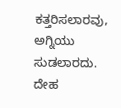ಕತ್ತರಿಸಲಾರವು, ಅಗ್ನಿಯು ಸುಡಲಾರದು. ದೇಹ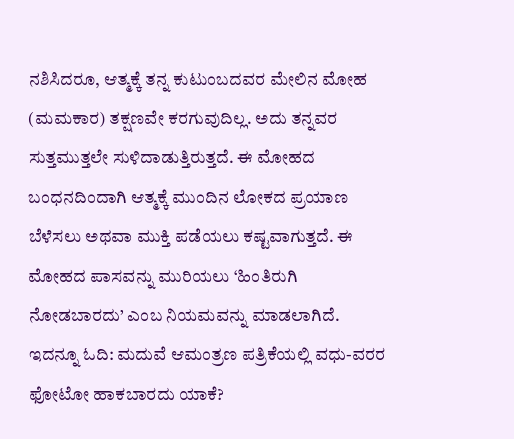ನಶಿಸಿದರೂ, ಆತ್ಮಕ್ಕೆ ತನ್ನ ಕುಟುಂಬದವರ ಮೇಲಿನ ಮೋಹ (ಮಮಕಾರ) ತಕ್ಷಣವೇ ಕರಗುವುದಿಲ್ಲ. ಅದು ತನ್ನವರ ಸುತ್ತಮುತ್ತಲೇ ಸುಳಿದಾಡುತ್ತಿರುತ್ತದೆ. ಈ ಮೋಹದ ಬಂಧನದಿಂದಾಗಿ ಆತ್ಮಕ್ಕೆ ಮುಂದಿನ ಲೋಕದ ಪ್ರಯಾಣ ಬೆಳೆಸಲು ಅಥವಾ ಮುಕ್ತಿ ಪಡೆಯಲು ಕಷ್ಟವಾಗುತ್ತದೆ. ಈ ಮೋಹದ ಪಾಸವನ್ನು ಮುರಿಯಲು ‘ಹಿಂತಿರುಗಿ ನೋಡಬಾರದು’ ಎಂಬ ನಿಯಮವನ್ನು ಮಾಡಲಾಗಿದೆ.
ಇದನ್ನೂ ಓದಿ: ಮದುವೆ ಆಮಂತ್ರಣ ಪತ್ರಿಕೆಯಲ್ಲಿ ವಧು-ವರರ ಫೋಟೋ ಹಾಕಬಾರದು ಯಾಕೆ?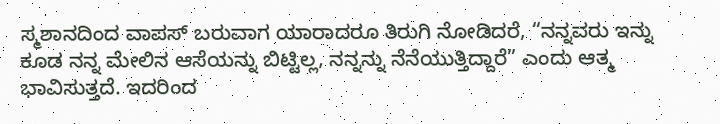ಸ್ಮಶಾನದಿಂದ ವಾಪಸ್ ಬರುವಾಗ ಯಾರಾದರೂ ತಿರುಗಿ ನೋಡಿದರೆ, “ನನ್ನವರು ಇನ್ನು ಕೂಡ ನನ್ನ ಮೇಲಿನ ಆಸೆಯನ್ನು ಬಿಟ್ಟಿಲ್ಲ, ನನ್ನನ್ನು ನೆನೆಯುತ್ತಿದ್ದಾರೆ” ಎಂದು ಆತ್ಮ ಭಾವಿಸುತ್ತದೆ. ಇದರಿಂದ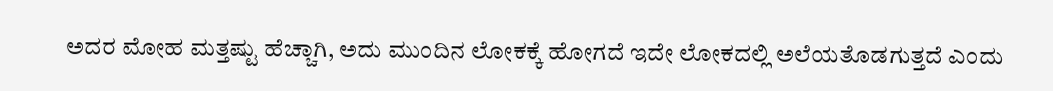ಅದರ ಮೋಹ ಮತ್ತಷ್ಟು ಹೆಚ್ಚಾಗಿ, ಅದು ಮುಂದಿನ ಲೋಕಕ್ಕೆ ಹೋಗದೆ ಇದೇ ಲೋಕದಲ್ಲಿ ಅಲೆಯತೊಡಗುತ್ತದೆ ಎಂದು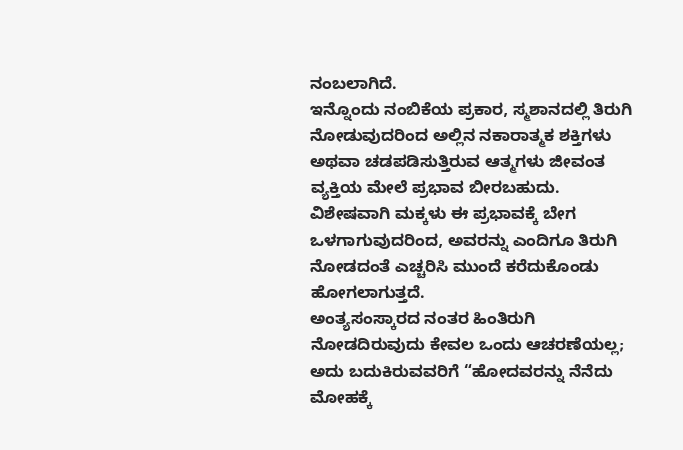ನಂಬಲಾಗಿದೆ.
ಇನ್ನೊಂದು ನಂಬಿಕೆಯ ಪ್ರಕಾರ, ಸ್ಮಶಾನದಲ್ಲಿ ತಿರುಗಿ ನೋಡುವುದರಿಂದ ಅಲ್ಲಿನ ನಕಾರಾತ್ಮಕ ಶಕ್ತಿಗಳು ಅಥವಾ ಚಡಪಡಿಸುತ್ತಿರುವ ಆತ್ಮಗಳು ಜೀವಂತ ವ್ಯಕ್ತಿಯ ಮೇಲೆ ಪ್ರಭಾವ ಬೀರಬಹುದು. ವಿಶೇಷವಾಗಿ ಮಕ್ಕಳು ಈ ಪ್ರಭಾವಕ್ಕೆ ಬೇಗ ಒಳಗಾಗುವುದರಿಂದ, ಅವರನ್ನು ಎಂದಿಗೂ ತಿರುಗಿ ನೋಡದಂತೆ ಎಚ್ಚರಿಸಿ ಮುಂದೆ ಕರೆದುಕೊಂಡು ಹೋಗಲಾಗುತ್ತದೆ.
ಅಂತ್ಯಸಂಸ್ಕಾರದ ನಂತರ ಹಿಂತಿರುಗಿ ನೋಡದಿರುವುದು ಕೇವಲ ಒಂದು ಆಚರಣೆಯಲ್ಲ; ಅದು ಬದುಕಿರುವವರಿಗೆ “ಹೋದವರನ್ನು ನೆನೆದು ಮೋಹಕ್ಕೆ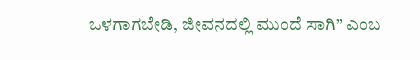ಒಳಗಾಗಬೇಡಿ, ಜೀವನದಲ್ಲಿ ಮುಂದೆ ಸಾಗಿ” ಎಂಬ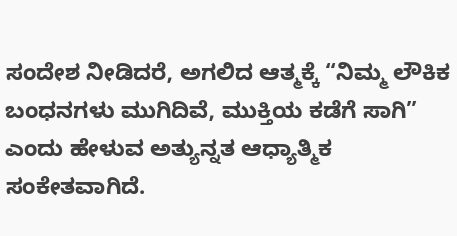ಸಂದೇಶ ನೀಡಿದರೆ, ಅಗಲಿದ ಆತ್ಮಕ್ಕೆ “ನಿಮ್ಮ ಲೌಕಿಕ ಬಂಧನಗಳು ಮುಗಿದಿವೆ, ಮುಕ್ತಿಯ ಕಡೆಗೆ ಸಾಗಿ” ಎಂದು ಹೇಳುವ ಅತ್ಯುನ್ನತ ಆಧ್ಯಾತ್ಮಿಕ ಸಂಕೇತವಾಗಿದೆ.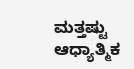ಮತ್ತಷ್ಟು ಆಧ್ಯಾತ್ಮಿಕ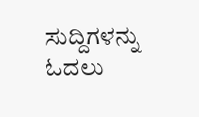ಸುದ್ದಿಗಳನ್ನು ಓದಲು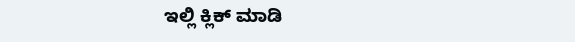ಇಲ್ಲಿ ಕ್ಲಿಕ್ ಮಾಡಿ